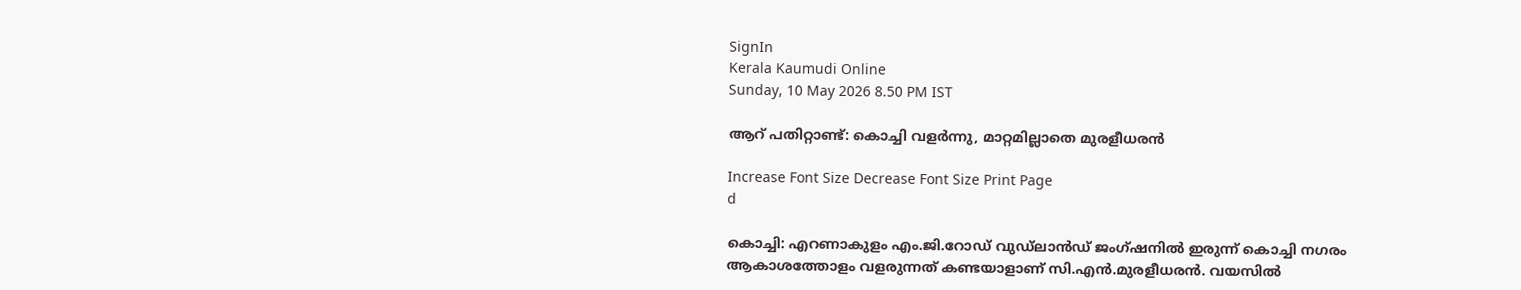SignIn
Kerala Kaumudi Online
Sunday, 10 May 2026 8.50 PM IST

ആറ് പതിറ്റാണ്ട്: കൊച്ചി വളർന്നു, മാറ്റമില്ലാതെ മുരളീധരൻ

Increase Font Size Decrease Font Size Print Page
d

കൊച്ചി: എറണാകുളം എം.ജി.റോഡ് വുഡ്‌ലാൻഡ് ജംഗ്ഷനിൽ ഇരുന്ന് കൊച്ചി നഗരം ആകാശത്തോളം വളരുന്നത് കണ്ടയാളാണ് സി.എൻ.മുരളീധരൻ. വയസിൽ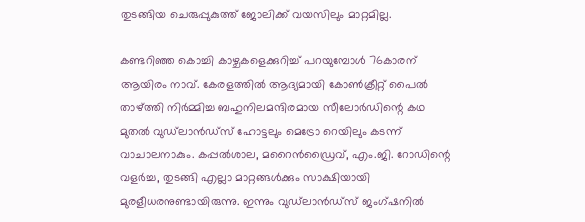തുടങ്ങിയ ചെരുപ്പുകുത്ത് ജോലിക്ക് വയസിലും മാറ്റമില്ല.

കണ്ടറിഞ്ഞ കൊച്ചി കാഴ്ചകളെക്കുറിച്ച് പറയുമ്പോൾ 76കാരന് ആയിരം നാവ്. കേരളത്തിൽ ആദ്യമായി കോൺക്രീറ്റ് പൈൽ താഴ്ത്തി നിർമ്മിച്ച ബഹുനിലമന്ദിരമായ സീലോർഡിന്റെ കഥ മുതൽ വുഡ്‌ലാൻഡ്സ് ഹോട്ടലും മെട്രോ റെയിലും കടന്ന് വാചാലനാകും. കപ്പൽശാല, മറൈൻഡ്രൈവ്, എം.ജി. റോഡിന്റെ വളർച്ച, തുടങ്ങി എല്ലാ മാറ്റങ്ങൾക്കും സാക്ഷിയായി മുരളീധരനുണ്ടായിരുന്നു. ഇന്നും വുഡ്‌ലാൻഡ്സ് ജംഗ്ഷനിൽ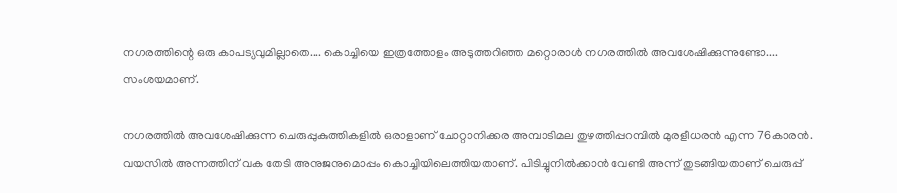നഗരത്തിന്റെ ഒരു കാപട്യവുമില്ലാതെ.... കൊച്ചിയെ ഇത്രത്തോളം അടുത്തറിഞ്ഞ മറ്റൊരാൾ നഗരത്തിൽ അവശേഷിക്കുന്നുണ്ടോ.... സംശയമാണ്.

നഗരത്തിൽ അവശേഷിക്കുന്ന ചെരുപ്പുകുത്തികളിൽ ഒരാളാണ് ചോറ്റാനിക്കര അമ്പാടിമല തുഴത്തിപ്പറമ്പിൽ മുരളീധരൻ എന്ന 76കാരൻ. വയസിൽ അന്നത്തിന് വക തേടി അനുജനുമൊപ്പം കൊച്ചിയിലെത്തിയതാണ്. പിടിച്ചുനിൽക്കാൻ വേണ്ടി അന്ന് തുടങ്ങിയതാണ് ചെരുപ്പ്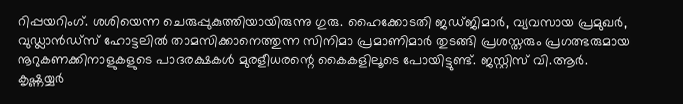റിപ്പയറിംഗ്. ശശിയെന്ന ചെരുപ്പുകുത്തിയായിരുന്നു ഗുരു. ഹൈക്കോടതി ജഡ്ജിമാർ, വ്യവസായ പ്രമുഖർ, വുഡ്ലാൻഡ്സ് ഹോട്ടലിൽ താമസിക്കാനെത്തുന്ന സിനിമാ പ്രമാണിമാർ തുടങ്ങി പ്രശസ്തരും പ്രഗത്ഭരുമായ നൂറുകണക്കിനാളുകളുടെ പാദരക്ഷകൾ മുരളീധരന്റെ കൈകളിലൂടെ പോയിട്ടുണ്ട്. ജസ്റ്റിസ് വി.ആർ. കൃഷ്ണയ്യർ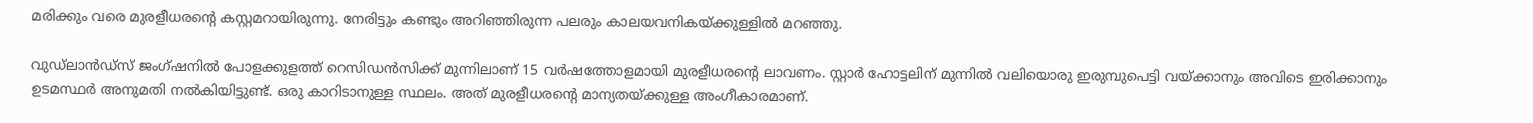മരിക്കും വരെ മുരളീധരന്റെ കസ്റ്റമറായിരുന്നു. നേരിട്ടും കണ്ടും അറിഞ്ഞിരുന്ന പലരും കാലയവനികയ്ക്കുള്ളിൽ മറഞ്ഞു.

വുഡ്‌ലാൻഡ്സ് ജംഗ്ഷനിൽ പോളക്കുളത്ത് റെസിഡൻസിക്ക് മുന്നിലാണ് 15 വർഷത്തോളമായി മുരളീധരന്റെ ലാവണം. സ്റ്റാർ ഹോട്ടലിന് മുന്നിൽ വലിയൊരു ഇരുമ്പുപെട്ടി വയ്ക്കാനും അവിടെ ഇരിക്കാനും ഉടമസ്ഥർ അനുമതി നൽകിയിട്ടുണ്ട്. ഒരു കാറിടാനുള്ള സ്ഥലം. അത് മുരളീധരന്റെ മാന്യതയ്ക്കുള്ള അംഗീകാരമാണ്.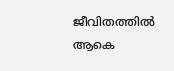ജീവിതത്തിൽ ആകെ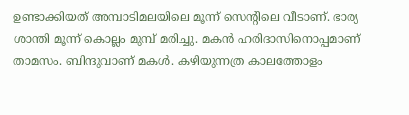ഉണ്ടാക്കിയത് അമ്പാടിമലയിലെ മൂന്ന് സെന്റിലെ വീടാണ്. ഭാര്യ ശാന്തി മൂന്ന് കൊല്ലം മുമ്പ് മരിച്ചു. മകൻ ഹരിദാസിനൊപ്പമാണ് താമസം. ബിന്ദുവാണ് മകൾ. കഴിയുന്നത്ര കാലത്തോളം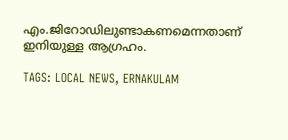എം.ജിറോഡിലുണ്ടാകണമെന്നതാണ് ഇനിയുള്ള ആഗ്രഹം.

TAGS: LOCAL NEWS, ERNAKULAM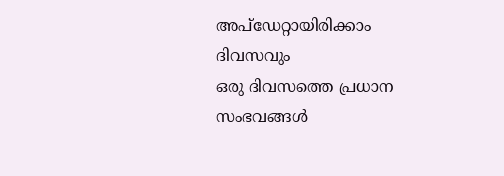അപ്ഡേറ്റായിരിക്കാം ദിവസവും
ഒരു ദിവസത്തെ പ്രധാന സംഭവങ്ങൾ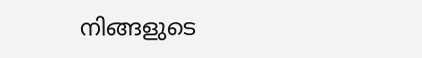നിങ്ങളുടെ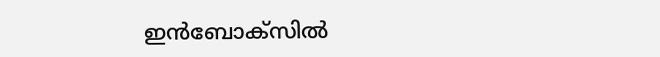ഇൻബോക്സിൽ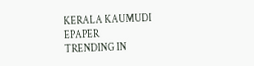KERALA KAUMUDI EPAPER
TRENDING IN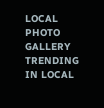LOCAL
PHOTO GALLERY
TRENDING IN LOCAL